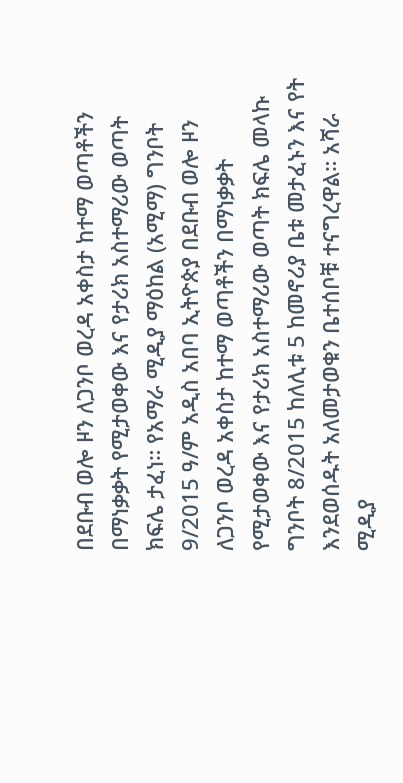በደቡብ ወሎ ዞን ለጋንቦ ወረዳ አቀስታ ከተማ ወጣቶችን በማነቃቃት የሚታወቀው እና የታሪክ አስተማሪው ወጣት ክፍሌ ታፈነ። የአማራ ሚዲያ ማዕከል (አሚማ) ግንቦት 9/2015 ዓ/ም አዲስ አበባ ኢትዮጵያ በደቡብ ወሎ ዞን ለጋንቦ ወረዳ አቀስታ ከተማ ወጣቶችን በማነቃቃት የሚታወቀው እና የታሪክ አስተማሪው ወጣት ክፍሌ መላኩ ግንቦት 8/2015 ከለሊቱ 5 ከመኖሪያ ቤቱ መታፈኑን እና የት እንደወሰዱት አለመታወቁን ቤተሰቦቹ ተናግረዋል። አሻራ ሚዲያ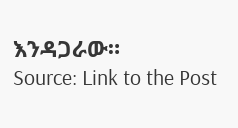እንዳጋራው።
Source: Link to the Post